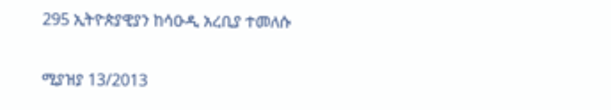295 ኢትዮጵያዊያን ከሳዑዲ አረቢያ ተመለሱ

ሚያዝያ 13/2013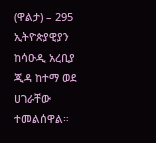(ዋልታ) – 295 ኢትዮጵያዊያን ከሳዑዲ አረቢያ ጂዳ ከተማ ወደ ሀገራቸው ተመልሰዋል።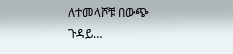ለተመላሾቹ በውጭ ጉዳይ…